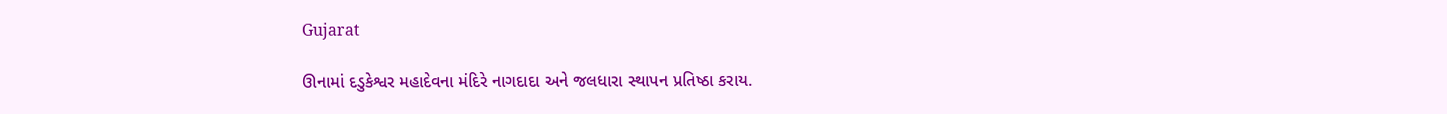Gujarat

ઊનામાં દડુકેશ્વર મહાદેવના મંદિરે નાગદાદા અને જલધારા સ્થાપન પ્રતિષ્ઠા કરાય.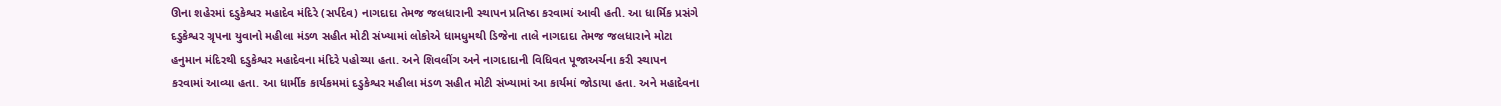ઊના શહેરમાં દડુકેશ્વર મહાદેવ મંદિરે (સર્પદેવ) નાગદાદા તેમજ જલધારાની સ્થાપન પ્રતિષ્ઠા કરવામાં આવી હતી. આ ધાર્મિક પ્રસંગે
દડુકેશ્વર ગ્રૃપના યુવાનો મહીલા મંડળ સહીત મોટી સંખ્યામાં લોકોએ ધામધુમથી ડિજેના તાલે નાગદાદા તેમજ જલધારાને મોટા
હનુમાન મંદિરથી દડુકેશ્વર મહાદેવના મંદિરે પહોચ્યા હતા. અને શિવલીંગ અને નાગદાદાની વિધિવત પૂજાઅર્ચના કરી સ્થાપન
કરવામાં આવ્યા હતા. આ ધાર્મીક કાર્યકમમાં દડુકેશ્વર મહીલા મંડળ સહીત મોટી સંખ્યામાં આ કાર્યમાં જોડાયા હતા. અને મહાદેવના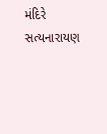મંદિરે સત્યનારાયણ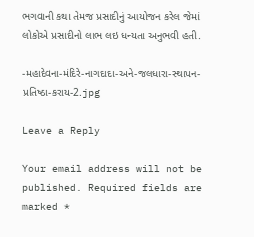ભગવાની કથા તેમજ પ્રસાદીનું આયોજન કરેલ જેમાં લોકોએ પ્રસાદીનો લાભ લઇ ધન્યતા અનુભવી હતી.

-મહાદેવના-મંદિરે-નાગદાદા-અને-જલધારા-સ્થાપન-પ્રતિષ્ઠા-કરાય-2.jpg

Leave a Reply

Your email address will not be published. Required fields are marked *